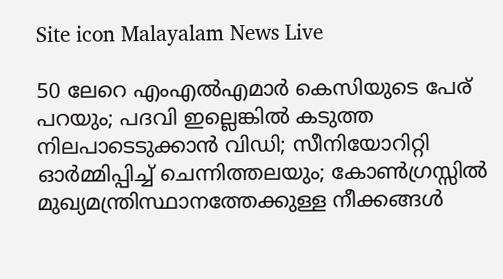Site icon Malayalam News Live

50 ലേറെ എംഎല്‍എമാര്‍ കെസിയുടെ പേര് പറയും; പദവി ഇല്ലെങ്കില്‍ കടുത്ത നിലപാടെടുക്കാൻ വിഡി; സീനിയോറിറ്റി ഓര്‍മ്മിപ്പിച്ച്‌ ചെന്നിത്തലയും; കോണ്‍ഗ്രസ്സില്‍ മുഖ്യമന്ത്രിസ്ഥാനത്തേക്കുള്ള നീക്കങ്ങള്‍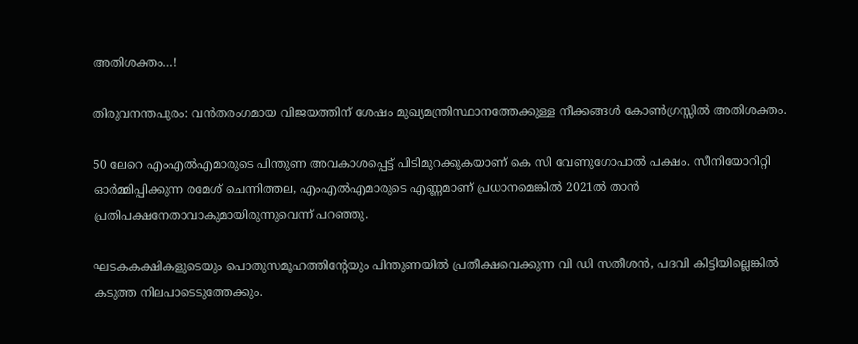അതിശക്തം…!

തിരുവനന്തപുരം: വൻതരംഗമായ വിജയത്തിന് ശേഷം മുഖ്യമന്ത്രിസ്ഥാനത്തേക്കുള്ള നീക്കങ്ങള്‍ കോണ്‍ഗ്രസ്സില്‍ അതിശക്തം.

50 ലേറെ എംഎല്‍എമാരുടെ പിന്തുണ അവകാശപ്പെട്ട് പിടിമുറക്കുകയാണ് കെ സി വേണുഗോപാല്‍ പക്ഷം. സീനിയോറിറ്റി ഓർമ്മിപ്പിക്കുന്ന രമേശ് ചെന്നിത്തല, എംഎല്‍എമാരുടെ എണ്ണമാണ് പ്രധാനമെങ്കില്‍ 2021ല്‍ താൻ പ്രതിപക്ഷനേതാവാകുമായിരുന്നുവെന്ന് പറഞ്ഞു.

ഘടകകക്ഷികളുടെയും പൊതുസമൂഹത്തിന്റേയും പിന്തുണയില്‍ പ്രതീക്ഷവെക്കുന്ന വി ഡി സതീശൻ, പദവി കിട്ടിയില്ലെങ്കില്‍ കടുത്ത നിലപാടെടുത്തേക്കും.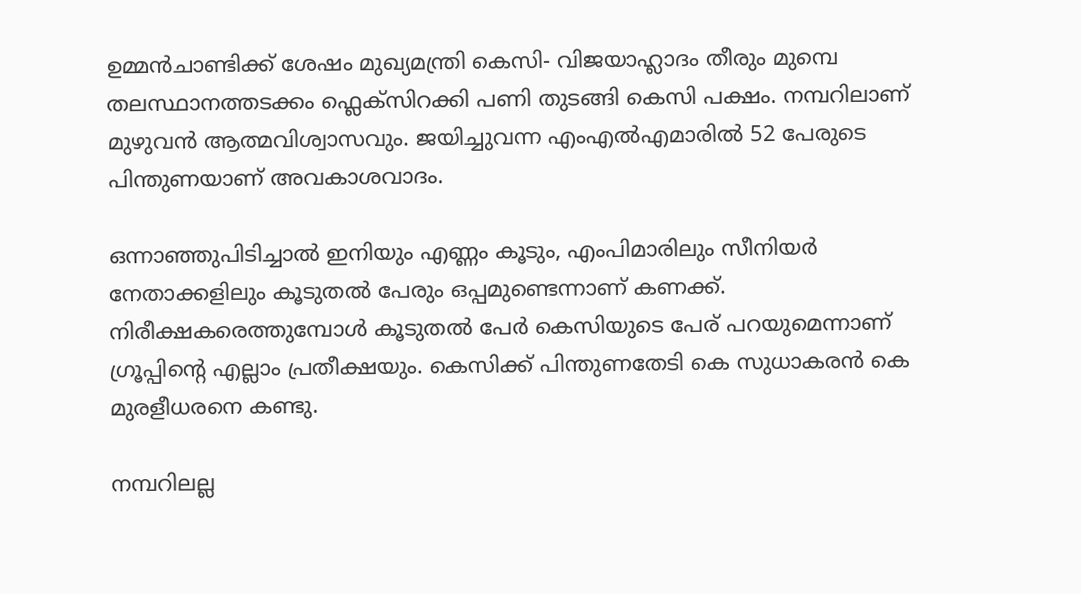ഉമ്മൻചാണ്ടിക്ക് ശേഷം മുഖ്യമന്ത്രി കെസി- വിജയാഹ്ലാദം തീരും മുമ്പെ തലസ്ഥാനത്തടക്കം ഫ്ലെക്സിറക്കി പണി തുടങ്ങി കെസി പക്ഷം. നമ്പറിലാണ് മുഴുവൻ ആത്മവിശ്വാസവും. ജയിച്ചുവന്ന എംഎല്‍എമാരില്‍ 52 പേരുടെ പിന്തുണയാണ് അവകാശവാദം.

ഒന്നാഞ്ഞുപിടിച്ചാല്‍ ഇനിയും എണ്ണം കൂടും, എംപിമാരിലും സീനിയർ നേതാക്കളിലും കൂടുതല്‍ പേരും ഒപ്പമുണ്ടെന്നാണ് കണക്ക്.
നിരീക്ഷകരെത്തുമ്പോള്‍ കൂടുതല്‍ പേർ കെസിയുടെ പേര് പറയുമെന്നാണ് ഗ്രൂപ്പിൻ്റെ എല്ലാം പ്രതീക്ഷയും. കെസിക്ക് പിന്തുണതേടി കെ സുധാകരൻ കെ മുരളീധരനെ കണ്ടു.

നമ്പറിലല്ല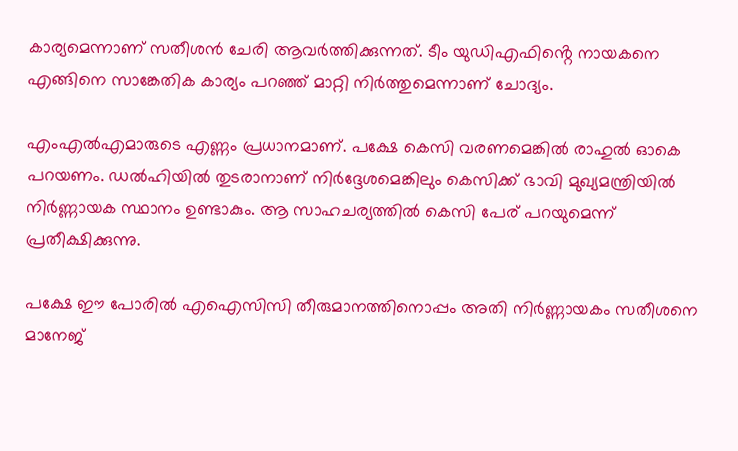കാര്യമെന്നാണ് സതീശൻ ചേരി ആവർത്തിക്കുന്നത്. ടീം യുഡിഎഫിൻ്റെ നായകനെ എങ്ങിനെ സാങ്കേതിക കാര്യം പറഞ്ഞ് മാറ്റി നിർത്തുമെന്നാണ് ചോദ്യം.

എംഎല്‍എമാരുടെ എണ്ണം പ്രധാനമാണ്. പക്ഷേ കെസി വരണമെങ്കില്‍ രാഹുല്‍ ഓകെ പറയണം. ഡൽഹിയില്‍ തുടരാനാണ് നിർദ്ദേശമെങ്കിലും കെസിക്ക് ഭാവി മുഖ്യമന്ത്രിയില്‍ നിർണ്ണായക സ്ഥാനം ഉണ്ടാകും. ആ സാഹചര്യത്തില്‍ കെസി പേര് പറയുമെന്ന് പ്രതീക്ഷിക്കുന്നു.

പക്ഷേ ഈ പോരില്‍ എഐസിസി തീരുമാനത്തിനൊപ്പം അതി നിർണ്ണായകം സതീശനെ മാനേജ്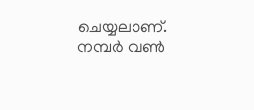ചെയ്യലാണ്. നമ്പർ വണ്‍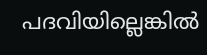പദവിയില്ലെങ്കില്‍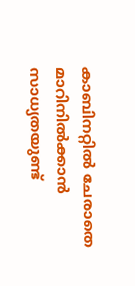കാബിനറ്റില്‍ ചേരാതെ മാറിനില്‍ക്കാൻ സാധ്യതയുണ്ട്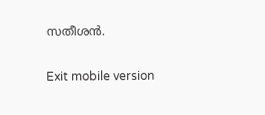സതീശൻ.

Exit mobile version